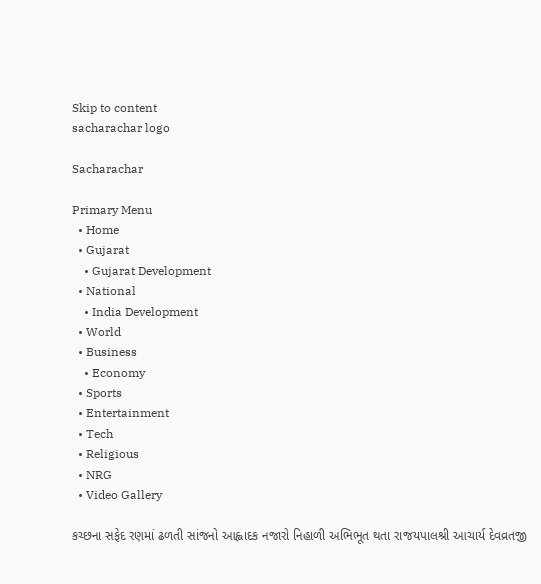Skip to content
sacharachar logo

Sacharachar

Primary Menu
  • Home
  • Gujarat
    • Gujarat Development
  • National
    • India Development
  • World
  • Business
    • Economy
  • Sports
  • Entertainment
  • Tech
  • Religious
  • NRG
  • Video Gallery

કચ્છના સફેદ રણમાં ઢળતી સાંજનો આહ્લાદક નજારો નિહાળી અભિભૂત થતા રાજયપાલશ્રી આચાર્ય દેવવ્રતજી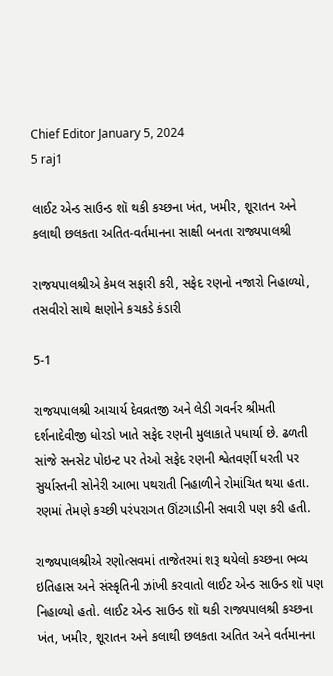Chief Editor January 5, 2024
5 raj1

લાઈટ એન્ડ સાઉન્ડ શૉ થકી કચ્છના ખંત, ખમીર, શૂરાતન અને કલાથી છલકતા અતિત-વર્તમાનના સાક્ષી બનતા રાજ્યપાલશ્રી

રાજયપાલશ્રીએ કેમલ સફારી કરી, સફેદ રણનો નજારો નિહાળ્યો, તસવીરો સાથે ક્ષણોને કચકડે કંડારી

5-1

રાજયપાલશ્રી આચાર્ય દેવવ્રતજી અને લેડી ગવર્નર શ્રીમતી દર્શનાદેવીજી ધોરડો ખાતે સફેદ રણની મુલાકાતે પધાર્યા છે. ઢળતી સાંજે સનસેટ પોઇન્ટ પર તેઓ સફેદ રણની શ્વેતવર્ણી ધરતી પર સુર્યાસ્તની સોનેરી આભા પથરાતી નિહાળીને રોમાંચિત થયા હતા. રણમાં તેમણે કચ્છી પરંપરાગત ઊંટગાડીની સવારી પણ કરી હતી.

રાજ્યપાલશ્રીએ રણોત્સવમાં તાજેતરમાં શરૂ થયેલો કચ્છના ભવ્ય ઇતિહાસ અને સંસ્કૃતિની ઝાંખી કરવાતો લાઈટ એન્ડ સાઉન્ડ શૉ પણ નિહાળ્યો હતો. લાઈટ એન્ડ સાઉન્ડ શૉ થકી રાજ્યપાલશ્રી કચ્છના ખંત, ખમીર, શૂરાતન અને કલાથી છલકતા અતિત અને વર્તમાનના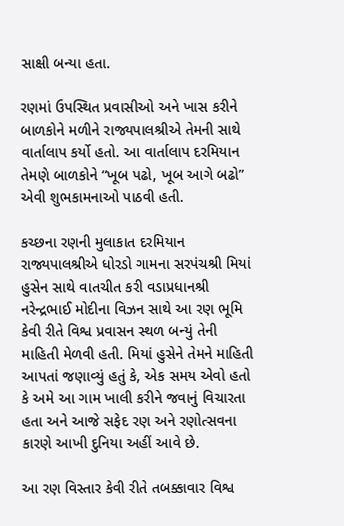સાક્ષી બન્યા હતા.

રણમાં ઉપસ્થિત પ્રવાસીઓ અને ખાસ કરીને બાળકોને મળીને રાજ્યપાલશ્રીએ તેમની સાથે વાર્તાલાપ કર્યો હતો. આ વાર્તાલાપ દરમિયાન તેમણે બાળકોને “ખૂબ પઢો, ખૂબ આગે બઢો” એવી શુભકામનાઓ પાઠવી હતી.

કચ્છના રણની મુલાકાત દરમિયાન રાજ્યપાલશ્રીએ ધોરડો ગામના સરપંચશ્રી મિયાં હુસેન સાથે વાતચીત કરી વડાપ્રધાનશ્રી નરેન્દ્રભાઈ મોદીના વિઝન સાથે આ રણ ભૂમિ કેવી રીતે વિશ્વ પ્રવાસન સ્થળ બન્યું તેની માહિતી મેળવી હતી. મિયાં હુસેને તેમને માહિતી આપતાં જણાવ્યું હતું કે, એક સમય એવો હતો કે અમે આ ગામ ખાલી કરીને જવાનું વિચારતા હતા અને આજે સફેદ રણ અને રણોત્સવના કારણે આખી દુનિયા અહીં આવે છે.

આ રણ વિસ્તાર કેવી રીતે તબક્કાવાર વિશ્વ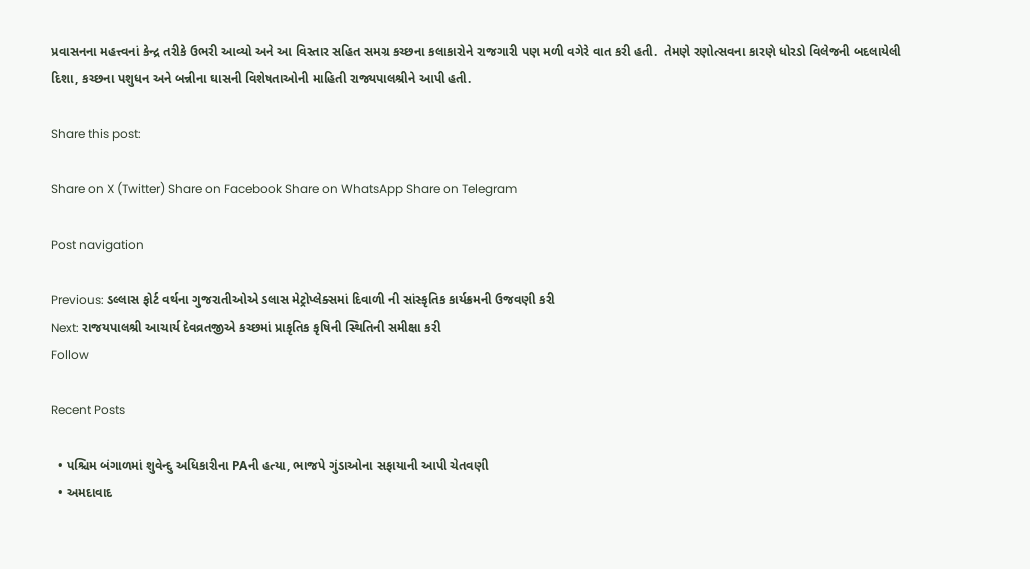પ્રવાસનના મહત્ત્વનાં કેન્દ્ર તરીકે ઉભરી આવ્યો અને આ વિસ્તાર સહિત સમગ્ર કચ્છના કલાકારોને રાજગારી પણ મળી વગેરે વાત કરી હતી.  તેમણે રણોત્સવના કારણે ધોરડો વિલેજની બદલાયેલી દિશા, કચ્છના પશુધન અને બન્નીના ઘાસની વિશેષતાઓની માહિતી રાજ્યપાલશ્રીને આપી હતી.

Share this post:

Share on X (Twitter) Share on Facebook Share on WhatsApp Share on Telegram

Post navigation

Previous: ડલ્લાસ ફોર્ટ વર્થના ગુજરાતીઓએ ડલાસ મેટ્રોપ્લેક્સમાં દિવાળી ની સાંસ્કૃતિક કાર્યક્રમની ઉજવણી કરી
Next: રાજયપાલશ્રી આચાર્ય દેવવ્રતજીએ કચ્છમાં પ્રાકૃતિક કૃષિની સ્થિતિની સમીક્ષા કરી
Follow

Recent Posts

  • પશ્ચિમ બંગાળમાં શુવેન્દુ અધિકારીના PAની હત્યા, ભાજપે ગુંડાઓના સફાયાની આપી ચેતવણી
  • અમદાવાદ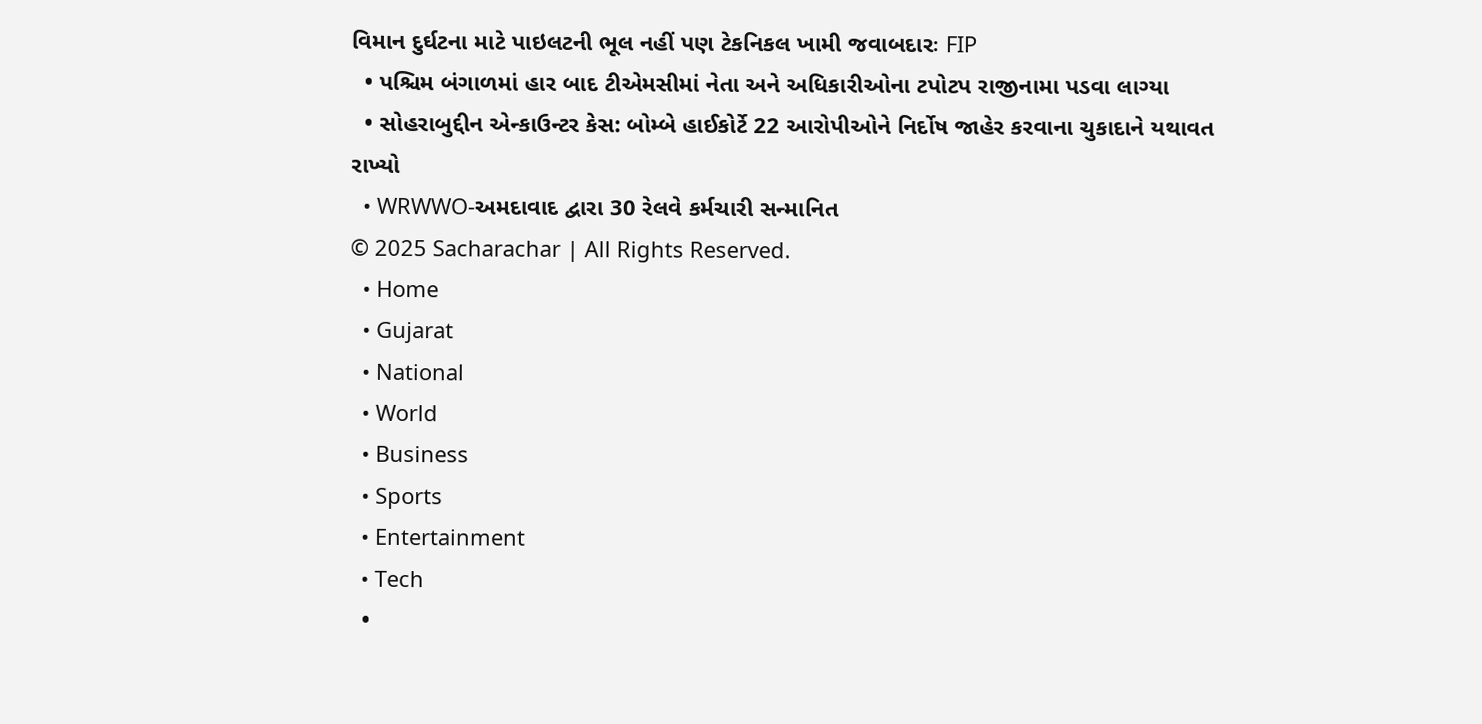વિમાન દુર્ઘટના માટે પાઇલટની ભૂલ નહીં પણ ટેકનિકલ ખામી જવાબદારઃ FIP
  • પશ્ચિમ બંગાળમાં હાર બાદ ટીએમસીમાં નેતા અને અધિકારીઓના ટપોટપ રાજીનામા પડવા લાગ્યા
  • સોહરાબુદ્દીન એન્કાઉન્ટર કેસ: બોમ્બે હાઈકોર્ટે 22 આરોપીઓને નિર્દોષ જાહેર કરવાના ચુકાદાને યથાવત રાખ્યો
  • WRWWO-અમદાવાદ દ્વારા 30 રેલવે કર્મચારી સન્માનિત
© 2025 Sacharachar | All Rights Reserved.
  • Home
  • Gujarat
  • National
  • World
  • Business
  • Sports
  • Entertainment
  • Tech
  •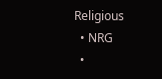Religious
  • NRG
  •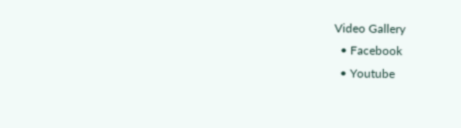Video Gallery
  • Facebook
  • Youtube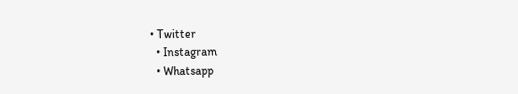• Twitter
  • Instagram
  • Whatsapp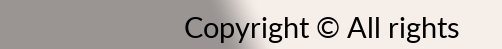Copyright © All rights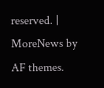reserved. | MoreNews by AF themes.